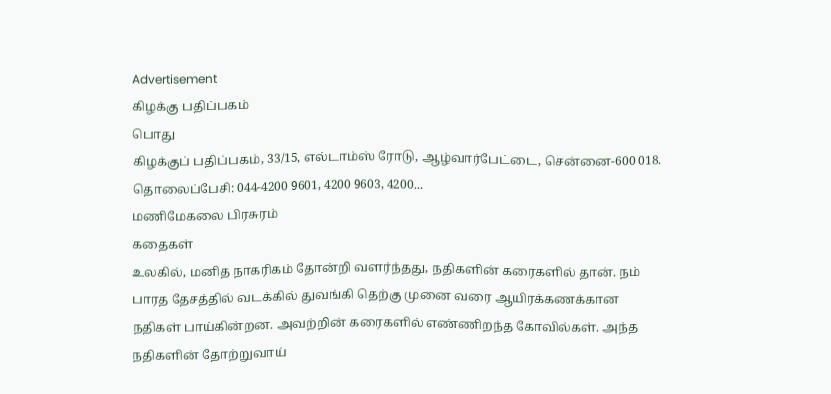Advertisement
கிழக்கு பதிப்பகம்
பொது
கிழக்குப் பதிப்பகம், 33/15, எல்டாம்ஸ் ரோடு, ஆழ்வார்பேட்டை, சென்னை-600 018. தொலைப்பேசி: 044-4200 9601, 4200 9603, 4200...
மணிமேகலை பிரசுரம்
கதைகள்
உலகில், மனித நாகரிகம் தோன்றி வளர்ந்தது, நதிகளின் கரைகளில் தான். நம் பாரத தேசத்தில் வடக்கில் துவங்கி தெற்கு முனை வரை ஆயிரக்கணக்கான நதிகள் பாய்கின்றன. அவற்றின் கரைகளில் எண்ணிறந்த கோவில்கள். அந்த நதிகளின் தோற்றுவாய்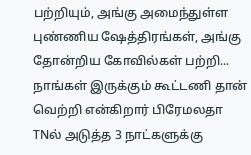பற்றியும், அங்கு அமைந்துள்ள புண்ணிய ஷேத்திரங்கள், அங்கு தோன்றிய கோவில்கள் பற்றி...
நாங்கள் இருக்கும் கூட்டணி தான் வெற்றி என்கிறார் பிரேமலதா
TNல் அடுத்த 3 நாட்களுக்கு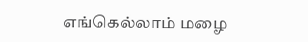எங்கெல்லாம் மழை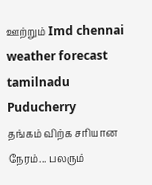ஊற்றும் Imd chennai weather forecast tamilnadu Puducherry
தங்கம் விற்க சரியான நேரம்... பலரும்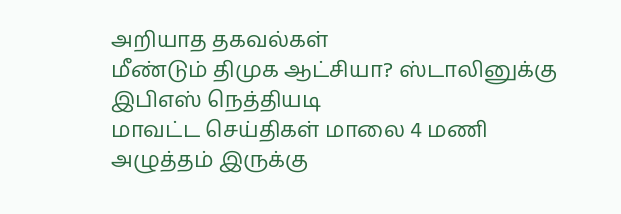அறியாத தகவல்கள்
மீண்டும் திமுக ஆட்சியா? ஸ்டாலினுக்கு இபிஎஸ் நெத்தியடி
மாவட்ட செய்திகள் மாலை 4 மணி
அழுத்தம் இருக்கு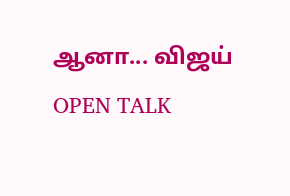ஆனா... விஜய் OPEN TALK